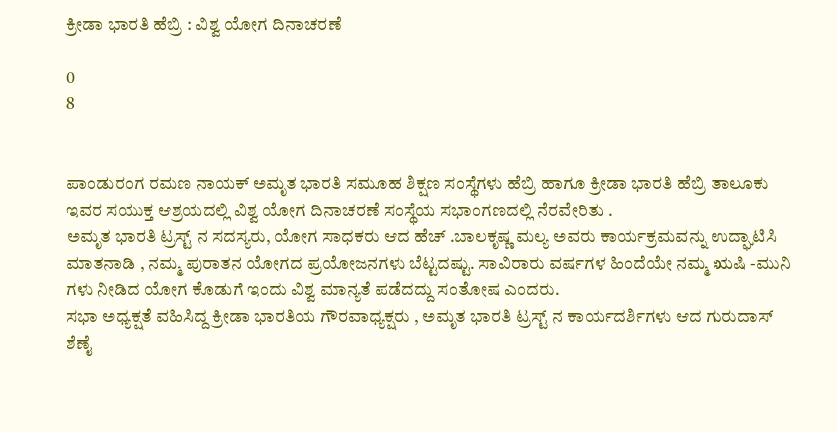ಕ್ರೀಡಾ ಭಾರತಿ ಹೆಬ್ರಿ : ವಿಶ್ವ ಯೋಗ ದಿನಾಚರಣೆ

0
8


ಪಾಂಡುರಂಗ ರಮಣ ನಾಯಕ್ ಅಮೃತ ಭಾರತಿ ಸಮೂಹ ಶಿಕ್ಷಣ ಸಂಸ್ಥೆಗಳು ಹೆಬ್ರಿ ಹಾಗೂ ಕ್ರೀಡಾ ಭಾರತಿ ಹೆಬ್ರಿ ತಾಲೂಕು ಇವರ ಸಯುಕ್ತ ಆಶ್ರಯದಲ್ಲಿ ವಿಶ್ವ ಯೋಗ ದಿನಾಚರಣೆ ಸಂಸ್ಥೆಯ ಸಭಾಂಗಣದಲ್ಲಿ ನೆರವೇರಿತು .
ಅಮೃತ ಭಾರತಿ ಟ್ರಸ್ಟ್ ನ ಸದಸ್ಯರು, ಯೋಗ ಸಾಧಕರು ಆದ ಹೆಚ್ .ಬಾಲಕೃಷ್ಣ ಮಲ್ಯ ಅವರು ಕಾರ್ಯಕ್ರಮವನ್ನು ಉದ್ಘಾಟಿಸಿ ಮಾತನಾಡಿ , ನಮ್ಮ ಪುರಾತನ ಯೋಗದ ಪ್ರಯೋಜನಗಳು ಬೆಟ್ಟದಷ್ಟು. ಸಾವಿರಾರು ವರ್ಷಗಳ ಹಿಂದೆಯೇ ನಮ್ಮ ಋಷಿ -ಮುನಿ ಗಳು ನೀಡಿದ ಯೋಗ ಕೊಡುಗೆ ಇಂದು ವಿಶ್ವ ಮಾನ್ಯತೆ ಪಡೆದದ್ದು ಸಂತೋಷ ಎಂದರು.
ಸಭಾ ಅಧ್ಯಕ್ಷತೆ ವಹಿಸಿದ್ದ ಕ್ರೀಡಾ ಭಾರತಿಯ ಗೌರವಾಧ್ಯಕ್ಷರು , ಅಮೃತ ಭಾರತಿ ಟ್ರಸ್ಟ್ ನ ಕಾರ್ಯದರ್ಶಿಗಳು ಆದ ಗುರುದಾಸ್ ಶೆಣೈ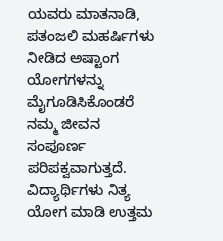ಯವರು ಮಾತನಾಡಿ, ಪತಂಜಲಿ ಮಹರ್ಷಿಗಳು ನೀಡಿದ ಅಷ್ಟಾಂಗ ಯೋಗಗಳನ್ನು ಮೈಗೂಡಿಸಿಕೊಂಡರೆ ನಮ್ಮ ಜೀವನ ಸಂಪೂರ್ಣ ಪರಿಪಕ್ವವಾಗುತ್ತದೆ. ವಿದ್ಯಾರ್ಥಿಗಳು ನಿತ್ಯ ಯೋಗ ಮಾಡಿ ಉತ್ತಮ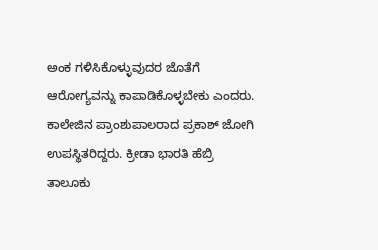ಅಂಕ ಗಳಿಸಿಕೊಳ್ಳುವುದರ ಜೊತೆಗೆ ಆರೋಗ್ಯವನ್ನು ಕಾಪಾಡಿಕೊಳ್ಳಬೇಕು ಎಂದರು.
ಕಾಲೇಜಿನ ಪ್ರಾಂಶುಪಾಲರಾದ ಪ್ರಕಾಶ್ ಜೋಗಿ ಉಪಸ್ಥಿತರಿದ್ದರು. ಕ್ರೀಡಾ ಭಾರತಿ ಹೆಬ್ರಿ ತಾಲೂಕು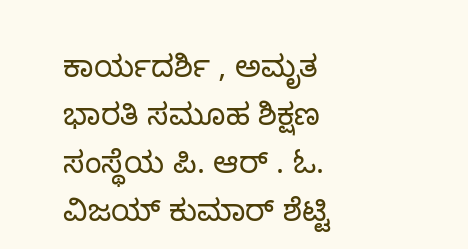ಕಾರ್ಯದರ್ಶಿ , ಅಮೃತ ಭಾರತಿ ಸಮೂಹ ಶಿಕ್ಷಣ ಸಂಸ್ಥೆಯ ಪಿ. ಆರ್ . ಓ. ವಿಜಯ್ ಕುಮಾರ್ ಶೆಟ್ಟಿ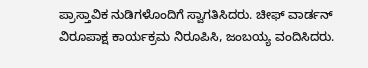ಪ್ರಾಸ್ತಾವಿಕ ನುಡಿಗಳೊಂದಿಗೆ ಸ್ವಾಗತಿಸಿದರು. ಚೀಫ್ ವಾರ್ಡನ್ ವಿರೂಪಾಕ್ಷ ಕಾರ್ಯಕ್ರಮ ನಿರೂಪಿಸಿ, ಜಂಬಯ್ಯ ವಂದಿಸಿದರು.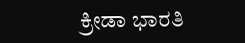ಕ್ರೀಡಾ ಭಾರತಿ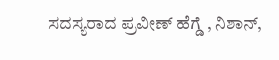ಸದಸ್ಯರಾದ ಪ್ರವೀಣ್ ಹೆಗ್ಡೆ , ನಿಶಾನ್,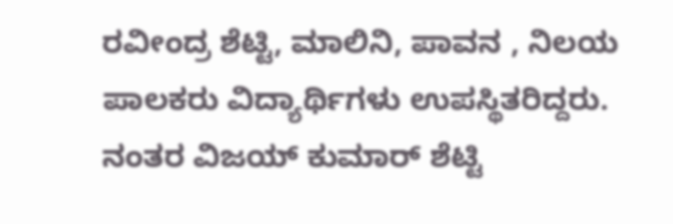ರವೀಂದ್ರ ಶೆಟ್ಟಿ, ಮಾಲಿನಿ, ಪಾವನ , ನಿಲಯ ಪಾಲಕರು ವಿದ್ಯಾರ್ಥಿಗಳು ಉಪಸ್ಥಿತರಿದ್ದರು.
ನಂತರ ವಿಜಯ್ ಕುಮಾರ್ ಶೆಟ್ಟಿ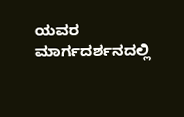ಯವರ ಮಾರ್ಗದರ್ಶನದಲ್ಲಿ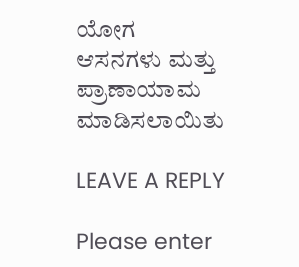ಯೋಗ ಆಸನಗಳು ಮತ್ತು ಪ್ರಾಣಾಯಾಮ ಮಾಡಿಸಲಾಯಿತು

LEAVE A REPLY

Please enter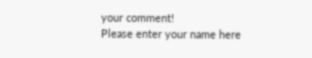your comment!
Please enter your name here